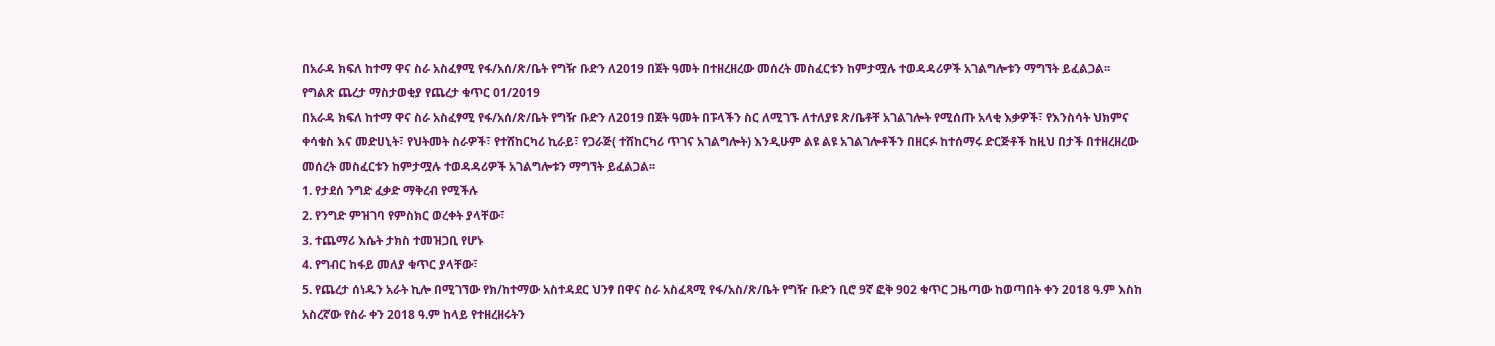በአራዳ ክፍለ ከተማ ዋና ስራ አስፈፃሚ የፋ/አሰ/ጽ/ቤት የግዥ ቡድን ለ2019 በጀት ዓመት በተዘረዘረው መሰረት መስፈርቱን ከምታሟሉ ተወዳዳሪዎች አገልግሎቱን ማግኘት ይፈልጋል፡፡
የግልጽ ጨረታ ማስታወቂያ የጨረታ ቁጥር 01/2019
በአራዳ ክፍለ ከተማ ዋና ስራ አስፈፃሚ የፋ/አሰ/ጽ/ቤት የግዥ ቡድን ለ2019 በጀት ዓመት በፑላችን ስር ለሚገኙ ለተለያዩ ጽ/ቤቶቸ አገልገሎት የሚሰጡ አላቂ እቃዎች፣ የእንስሳት ህክምና ቀሳቁስ እና መድሀኒት፣ የህትመት ስራዎች፣ የተሸከርካሪ ኪራይ፣ የጋራጅ( ተሸከርካሪ ጥገና አገልግሎት) እንዲሁም ልዩ ልዩ አገልገሎቶችን በዘርፉ ከተሰማሩ ድርጅቶች ከዚህ በታች በተዘረዘረው መሰረት መስፈርቱን ከምታሟሉ ተወዳዳሪዎች አገልግሎቱን ማግኘት ይፈልጋል፡፡
1. የታደሰ ንግድ ፈቃድ ማቅረብ የሚችሉ
2. የንግድ ምዝገባ የምስክር ወረቀት ያላቸው፣
3. ተጨማሪ እሴት ታክስ ተመዝጋቢ የሆኑ
4. የግብር ከፋይ መለያ ቁጥር ያላቸው፣
5. የጨረታ ሰነዱን አራት ኪሎ በሚገኘው የክ/ከተማው አስተዳደር ህንፃ በዋና ስራ አስፈጻሚ የፋ/አስ/ጽ/ቤት የግዥ ቡድን ቢሮ 9ኛ ፎቅ 902 ቁጥር ጋዜጣው ከወጣበት ቀን 2018 ዓ.ም እስከ አስረኛው የስራ ቀን 2018 ዓ.ም ከላይ የተዘረዘሩትን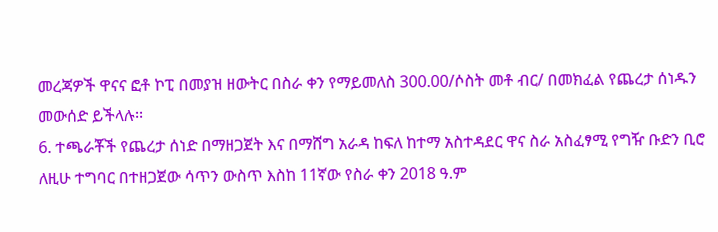መረጃዎች ዋናና ፎቶ ኮፒ በመያዝ ዘውትር በስራ ቀን የማይመለስ 300.00/ሶስት መቶ ብር/ በመክፈል የጨረታ ሰነዱን መውሰድ ይችላሉ፡፡
6. ተጫራቾች የጨረታ ሰነድ በማዘጋጀት እና በማሸግ አራዳ ከፍለ ከተማ አስተዳደር ዋና ስራ አስፈፃሚ የግዥ ቡድን ቢሮ ለዚሁ ተግባር በተዘጋጀው ሳጥን ውስጥ እስከ 11ኛው የስራ ቀን 2018 ዓ.ም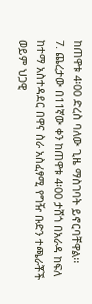ከጠዋቱ 4፡00 ድረስ ባለው ጊዜ ማስገባት ይኖርባቸዋል፡፡
7. ጨረታው በ11ኛው ቀን ከጠዋቱ 4፡00 ታሸጎ በአራዳ ከፍለ ከተማ አስተዳደር በዋና ስራ አስፈፃሚ የግዥ ቡድን ተጫራቾች ወይም ህጋዊ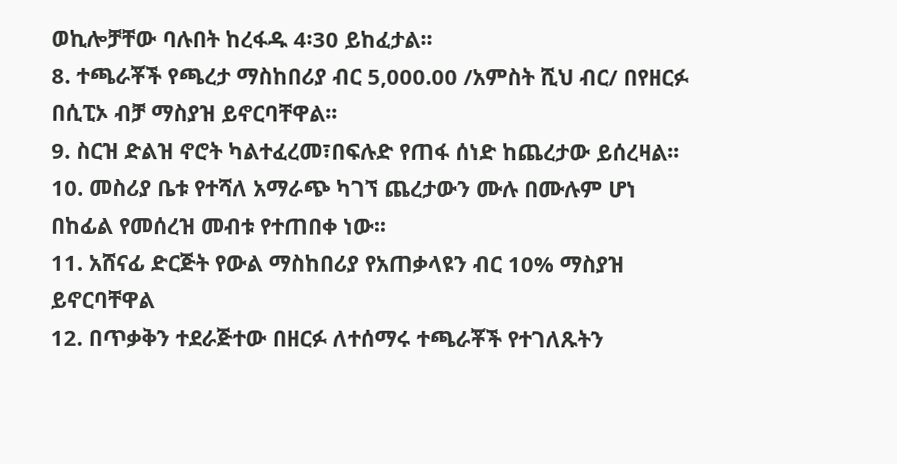ወኪሎቻቸው ባሉበት ከረፋዱ 4፡30 ይከፈታል፡፡
8. ተጫራቾች የጫረታ ማስከበሪያ ብር 5,000.00 /አምስት ሺህ ብር/ በየዘርፉ በሲፒኦ ብቻ ማስያዝ ይኖርባቸዋል፡፡
9. ስርዝ ድልዝ ኖሮት ካልተፈረመ፣በፍሉድ የጠፋ ሰነድ ከጨረታው ይሰረዛል፡፡
10. መስሪያ ቤቱ የተሻለ አማራጭ ካገኘ ጨረታውን ሙሉ በሙሉም ሆነ በከፊል የመሰረዝ መብቱ የተጠበቀ ነው፡፡
11. አሸናፊ ድርጅት የውል ማስከበሪያ የአጠቃላዩን ብር 10% ማስያዝ ይኖርባቸዋል
12. በጥቃቅን ተደራጅተው በዘርፉ ለተሰማሩ ተጫራቾች የተገለጹትን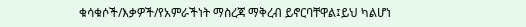ቁሳቁሶች/እቃዎች/የአምራችነት ማስረጃ ማቅረብ ይኖርባቸዋል፤ይህ ካልሆነ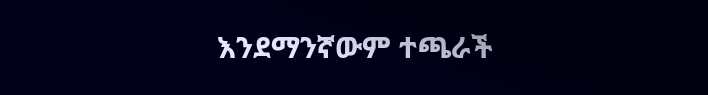እንደማንኛውም ተጫራች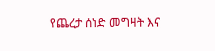የጨረታ ሰነድ መግዛት እና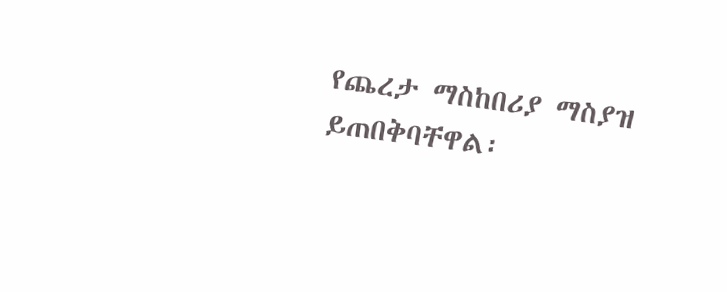የጨረታ ማስከበሪያ ማስያዝ ይጠበቅባቸዋል፡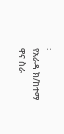፡
የአራዳ ክ/ከተማ ዋና ስራ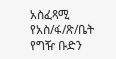አስፈጻሚ የአስ/ፋ/ጽ/ቤት የግዥ ቡድን